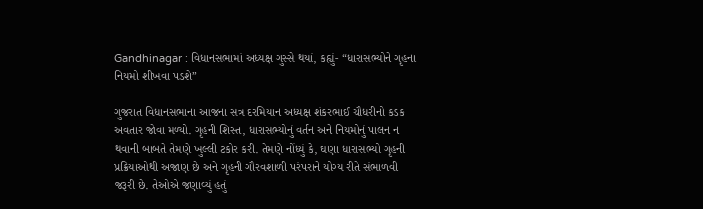Gandhinagar : વિધાનસભામાં અધ્યક્ષ ગુસ્સે થયાં, કહ્યું- “ધારાસભ્યોને ગૃહના નિયમો શીખવા પડશે”

ગુજરાત વિધાનસભાના આજના સત્ર દરમિયાન અધ્યક્ષ શંકરભાઈ ચૌધરીનો કડક અવતાર જોવા મળ્યો. ગૃહની શિસ્ત, ધારાસભ્યોનું વર્તન અને નિયમોનું પાલન ન થવાની બાબતે તેમણે ખુલ્લી ટકોર કરી. તેમણે નોંધ્યું કે, ઘણા ધારાસભ્યો ગૃહની પ્રક્રિયાઓથી અજાણ છે અને ગૃહની ગૌરવશાળી પરંપરાને યોગ્ય રીતે સંભાળવી જરૂરી છે. તેઓએ જણાવ્યું હતું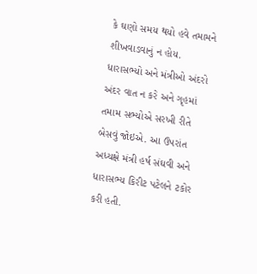કે ઘણો સમય થયો હવે તમામને શીખવાડવાનું ન હોય. ધારાસભ્યો અને મંત્રીઓ અંદરો અંદર વાત ન કરે અને ગૃહમાં તમામ સભ્યોએ સરખી રીતે બેસવું જોઇએ. આ ઉપરાંત અધ્યક્ષે મંત્રી હર્ષ સંઘવી અને ધારાસભ્ય કિરીટ પટેલને ટકોર કરી હતી.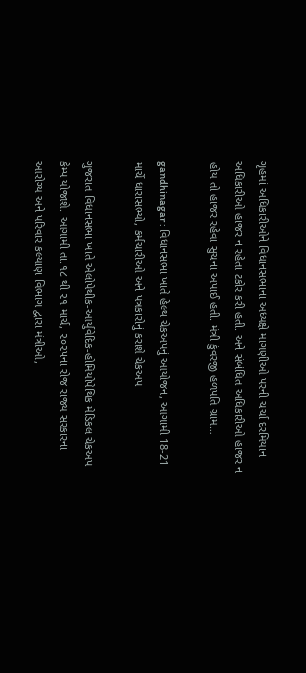ગૃહમાં અધિકારીઓને વિધાનસભાના અધ્યક્ષે માગણીઓ પરની ચર્ચા દરમિયાન અધિકારીઓ હાજર ન રહેતા ટકોર કરી હતી. અને સંબંધિત અધિકારીઓ હાજર ન હોય તો હાજર રહેવા સુચના અપાઈ હતી. મંત્રી કુંવરજી હળપતિ ગ્રામ…

gandhinagar : વિધાનસભા ખાતે હેલ્થ ચેકઅપનું આયોજન, આગામી 18-21 માર્ચે ધારાસભ્યો, કર્મચારીઓ અને પત્રકારોનું કરાશે ચેકઅપ

ગુજરાત વિધાનસભા ખાતે એલોપેથીક-આર્યુવેદિક-હોમિયોપેથિક મેડિકલ ચેકઅપ કેમ્પ યોજાશે. આગામી તા.૧૮ થી ૨૧ માર્ચ, ૨૦૨૫ના રોજ રાજ્ય સરકારના આરોગ્ય અને પરિવાર કલ્યાણ વિભાગ દ્વારા મંત્રીઓ,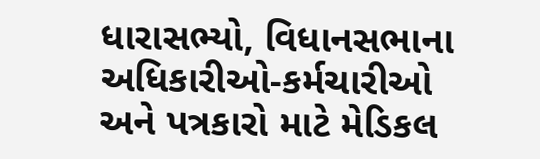ધારાસભ્યો, વિધાનસભાના અધિકારીઓ-કર્મચારીઓ અને પત્રકારો માટે મેડિકલ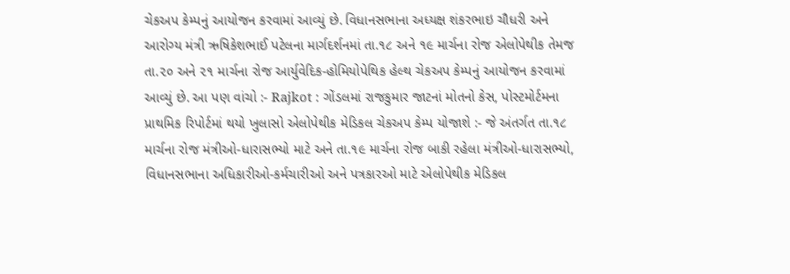ચેકઅપ કેમ્પનું આયોજન કરવામાં આવ્યું છે. વિધાનસભાના અધ્યક્ષ શંકરભાઇ ચૌધરી અને આરોગ્ય મંત્રી ઋષિકેશભાઈ પટેલના માર્ગદર્શનમાં તા.૧૮ અને ૧૯ માર્ચના રોજ એલોપેથીક તેમજ તા.૨૦ અને ૨૧ માર્ચના રોજ આર્યુવેદિક-હોમિયોપેથિક હેલ્થ ચેકઅપ કેમ્પનું આયોજન કરવામાં આવ્યું છે. આ પણ વાંચો :- Rajkot : ગોંડલમાં રાજકુમાર જાટનાં મોતનો કેસ, પોસ્ટમોર્ટમના પ્રાથમિક રિપોર્ટમાં થયો ખુલાસો એલોપેથીક મેડિકલ ચેકઅપ કેમ્પ યોજાશે :- જે અંતર્ગત તા.૧૮ માર્ચના રોજ મંત્રીઓ-ધારાસભ્યો માટે અને તા.૧૯ માર્ચના રોજ બાકી રહેલા મંત્રીઓ-ધારાસભ્યો, વિધાનસભાના અધિકારીઓ-કર્મચારીઓ અને પત્રકારઓ માટે એલોપેથીક મેડિકલ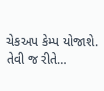ચેકઅપ કેમ્પ યોજાશે. તેવી જ રીતે…